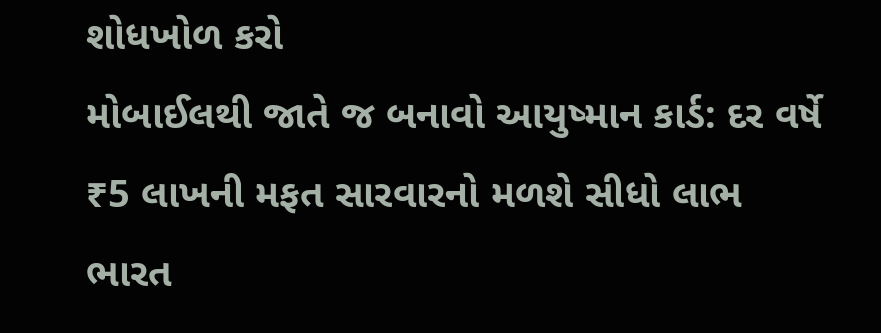શોધખોળ કરો
મોબાઈલથી જાતે જ બનાવો આયુષ્માન કાર્ડ: દર વર્ષે ₹5 લાખની મફત સારવારનો મળશે સીધો લાભ
ભારત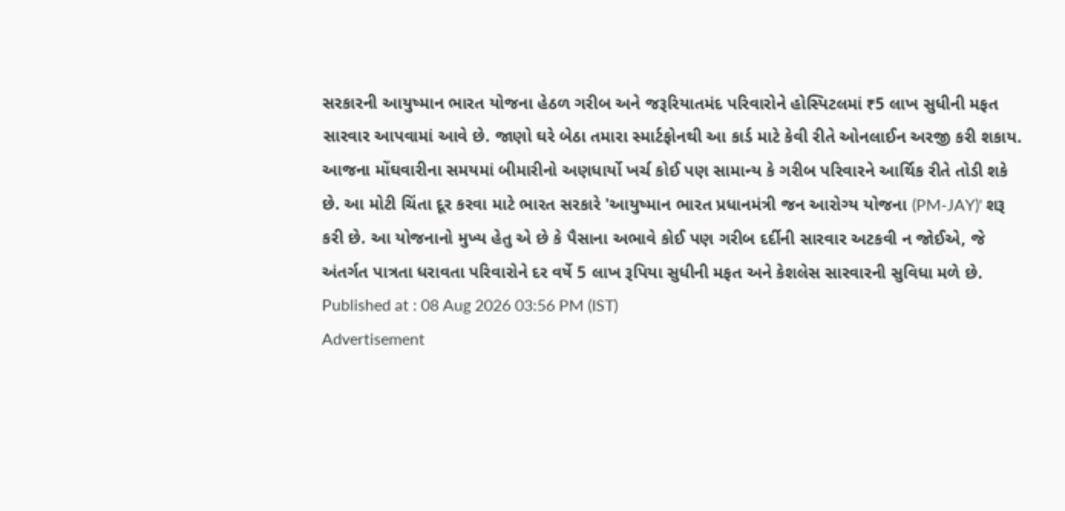સરકારની આયુષ્માન ભારત યોજના હેઠળ ગરીબ અને જરૂરિયાતમંદ પરિવારોને હોસ્પિટલમાં ₹5 લાખ સુધીની મફત સારવાર આપવામાં આવે છે. જાણો ઘરે બેઠા તમારા સ્માર્ટફોનથી આ કાર્ડ માટે કેવી રીતે ઓનલાઈન અરજી કરી શકાય.
આજના મોંઘવારીના સમયમાં બીમારીનો અણધાર્યો ખર્ચ કોઈ પણ સામાન્ય કે ગરીબ પરિવારને આર્થિક રીતે તોડી શકે છે. આ મોટી ચિંતા દૂર કરવા માટે ભારત સરકારે 'આયુષ્માન ભારત પ્રધાનમંત્રી જન આરોગ્ય યોજના (PM-JAY)' શરૂ કરી છે. આ યોજનાનો મુખ્ય હેતુ એ છે કે પૈસાના અભાવે કોઈ પણ ગરીબ દર્દીની સારવાર અટકવી ન જોઈએ, જે અંતર્ગત પાત્રતા ધરાવતા પરિવારોને દર વર્ષે 5 લાખ રૂપિયા સુધીની મફત અને કેશલેસ સારવારની સુવિધા મળે છે.
Published at : 08 Aug 2026 03:56 PM (IST)
Advertisement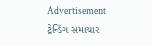Advertisement
ટ્રેન્ડિંગ સમાચાર